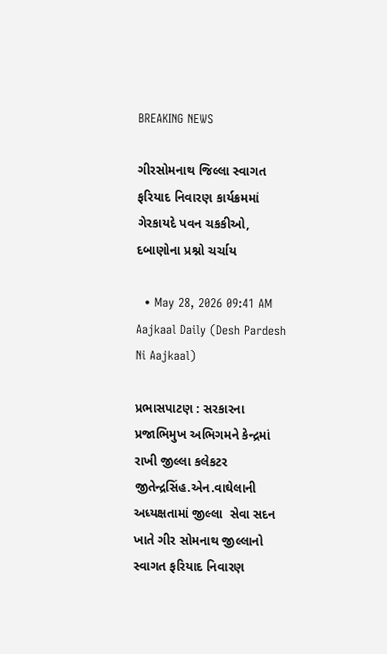BREAKING NEWS

ગીરસોમનાથ જિલ્લા સ્વાગત ફરિયાદ નિવારણ કાર્યક્રમમાં ગેરકાયદે પવન ચકકીઓ, દબાણોના પ્રશ્નો ચર્ચાય

  • May 28, 2026 09:41 AM
Aajkaal Daily (Desh Pardesh Ni Aajkaal)

પ્રભાસપાટણ : સરકારના પ્રજાભિમુખ અભિગમને કેન્દ્રમાં રાખી જીલ્લા કલેકટર જીતેન્દ્રસિંહ.એન.વાઘેલાની અધ્યક્ષતામાં જીલ્લા  સેવા સદન ખાતે ગીર સોમનાથ જીલ્લાનો સ્વાગત ફરિયાદ નિવારણ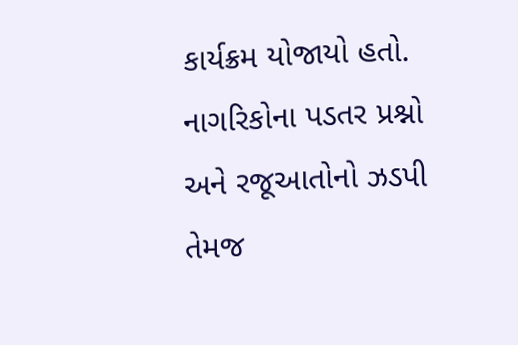કાર્યક્રમ યોજાયો હતો. નાગરિકોના પડતર પ્રશ્નો અને રજૂઆતોનો ઝડપી તેમજ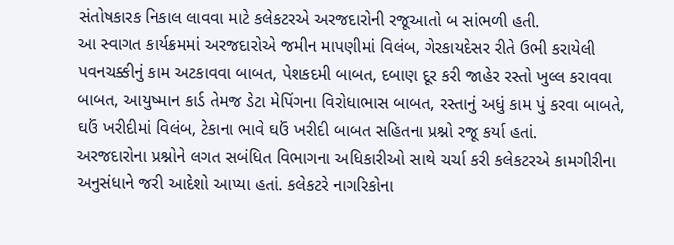સંતોષકારક નિકાલ લાવવા માટે કલેકટરએ અરજદારોની રજૂઆતો બ સાંભળી હતી.
આ સ્વાગત કાર્યક્રમમાં અરજદારોએ જમીન માપણીમાં વિલંબ, ગેરકાયદેસર રીતે ઉભી કરાયેલી પવનચક્કીનું કામ અટકાવવા બાબત, પેશકદમી બાબત, દબાણ દૂર કરી જાહેર રસ્તો ખુલ્લ કરાવવા બાબત, આયુષ્માન કાર્ડ તેમજ ડેટા મેપિંગના વિરોધાભાસ બાબત, રસ્તાનું અધું કામ પું કરવા બાબતે, ઘઉં ખરીદીમાં વિલંબ, ટેકાના ભાવે ઘઉં ખરીદી બાબત સહિતના પ્રશ્નો રજૂ કર્યા હતાં.
અરજદારોના પ્રશ્નોને લગત સબંધિત વિભાગના અધિકારીઓ સાથે ચર્ચા કરી કલેકટરએ કામગીરીના અનુસંધાને જરી આદેશો આપ્યા હતાં. કલેકટરે નાગરિકોના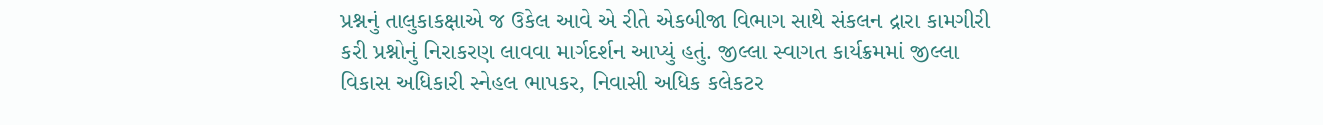પ્રશ્નનું તાલુકાકક્ષાએ જ ઉકેલ આવે એ રીતે એકબીજા વિભાગ સાથે સંકલન દ્રારા કામગીરી કરી પ્રશ્નોનું નિરાકરણ લાવવા માર્ગદર્શન આપ્યું હતું. જીલ્લા સ્વાગત કાર્યક્રમમાં જીલ્લા વિકાસ અધિકારી સ્નેહલ ભાપકર, નિવાસી અધિક કલેકટર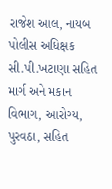રાજેશ આલ, નાયબ પોલીસ અધિક્ષક સી.પી.ખટાણા સહિત માર્ગ અને મકાન વિભાગ, આરોગ્ય, પુરવઠા, સહિત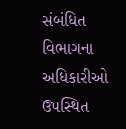સંબંધિત વિભાગના અધિકારીઓ ઉપસ્થિત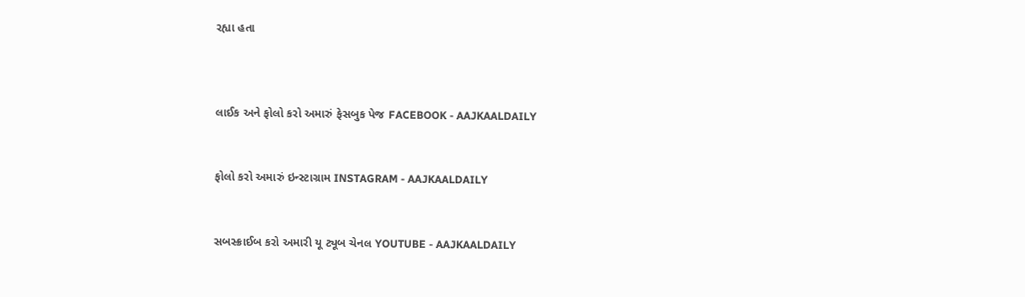રહ્યા હતા



લાઈક અને ફોલો કરો અમારું ફેસબુક પેજ FACEBOOK - AAJKAALDAILY


ફોલો કરો અમારું ઇન્સ્ટાગ્રામ INSTAGRAM - AAJKAALDAILY


સબસ્ક્રાઈબ કરો અમારી યૂ ટ્યૂબ ચેનલ YOUTUBE - AAJKAALDAILY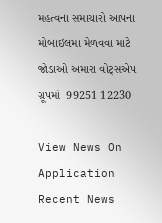મહત્વના સમાચારો આપના મોબાઇલમા મેળવવા માટે જોડાઓ અમારા વોટ્સએપ ગ્રૂપમાં  99251 12230

View News On Application
Recent News